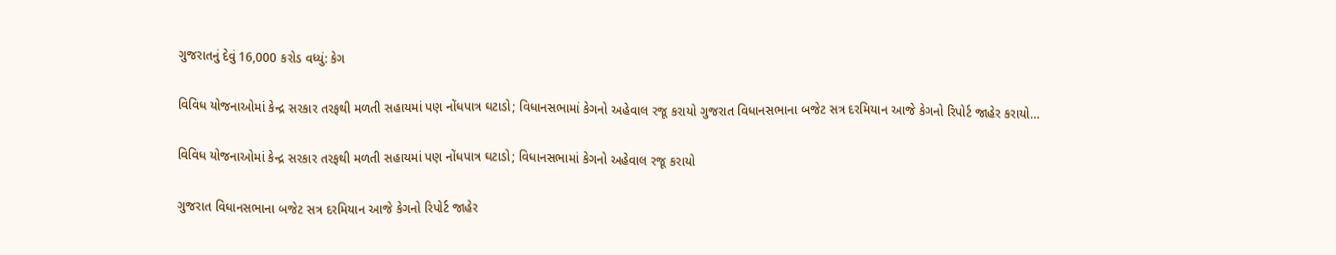ગુજરાતનું દેવું 16,000 કરોડ વધ્યું: કેગ

વિવિધ યોજનાઓમાં કેન્દ્ર સરકાર તરફથી મળતી સહાયમાં પણ નોંધપાત્ર ઘટાડો; વિધાનસભામાં કેગનો અહેવાલ રજૂ કરાયો ગુજરાત વિધાનસભાના બજેટ સત્ર દરમિયાન આજે કેગનો રિપોર્ટ જાહેર કરાયો…

વિવિધ યોજનાઓમાં કેન્દ્ર સરકાર તરફથી મળતી સહાયમાં પણ નોંધપાત્ર ઘટાડો; વિધાનસભામાં કેગનો અહેવાલ રજૂ કરાયો

ગુજરાત વિધાનસભાના બજેટ સત્ર દરમિયાન આજે કેગનો રિપોર્ટ જાહેર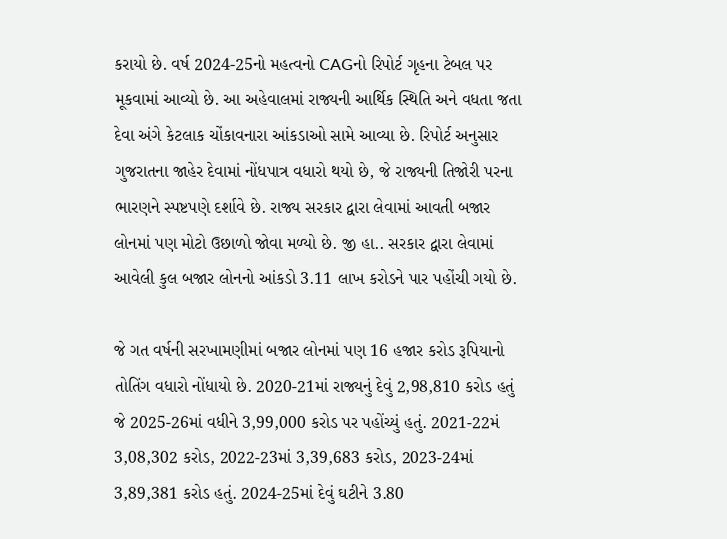કરાયો છે. વર્ષ 2024-25નો મહત્વનો CAGનો રિપોર્ટ ગૃહના ટેબલ પર મૂકવામાં આવ્યો છે. આ અહેવાલમાં રાજ્યની આર્થિક સ્થિતિ અને વધતા જતા દેવા અંગે કેટલાક ચોંકાવનારા આંકડાઓ સામે આવ્યા છે. રિપોર્ટ અનુસાર ગુજરાતના જાહેર દેવામાં નોંધપાત્ર વધારો થયો છે, જે રાજ્યની તિજોરી પરના ભારણને સ્પષ્ટપણે દર્શાવે છે. રાજ્ય સરકાર દ્વારા લેવામાં આવતી બજાર લોનમાં પણ મોટો ઉછાળો જોવા મળ્યો છે. જી હા.. સરકાર દ્વારા લેવામાં આવેલી કુલ બજાર લોનનો આંકડો 3.11 લાખ કરોડને પાર પહોંચી ગયો છે.

જે ગત વર્ષની સરખામણીમાં બજાર લોનમાં પણ 16 હજાર કરોડ રૂપિયાનો તોતિંગ વધારો નોંધાયો છે. 2020-21માં રાજ્યનું દેવું 2,98,810 કરોડ હતું જે 2025-26માં વધીને 3,99,000 કરોડ પર પહોંચ્યું હતું. 2021-22મં 3,08,302 કરોડ, 2022-23માં 3,39,683 કરોડ, 2023-24માં 3,89,381 કરોડ હતું. 2024-25માં દેવું ઘટીને 3.80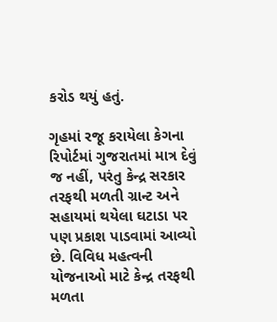કરોડ થયું હતું.

ગૃહમાં રજૂ કરાયેલા કેગના રિપોર્ટમાં ગુજરાતમાં માત્ર દેવું જ નહીં, પરંતુ કેન્દ્ર સરકાર તરફથી મળતી ગ્રાન્ટ અને સહાયમાં થયેલા ઘટાડા પર પણ પ્રકાશ પાડવામાં આવ્યો છે. વિવિધ મહત્વની યોજનાઓ માટે કેન્દ્ર તરફથી મળતા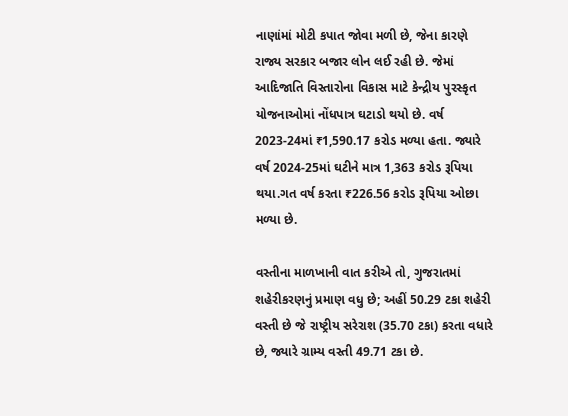નાણાંમાં મોટી કપાત જોવા મળી છે, જેના કારણે રાજ્ય સરકાર બજાર લોન લઈ રહી છે. જેમાં આદિજાતિ વિસ્તારોના વિકાસ માટે કેન્દ્રીય પુરસ્કૃત યોજનાઓમાં નોંધપાત્ર ઘટાડો થયો છે. વર્ષ 2023-24માં ₹1,590.17 કરોડ મળ્યા હતા. જ્યારે વર્ષ 2024-25માં ઘટીને માત્ર 1,363 કરોડ રૂપિયા થયા.ગત વર્ષ કરતા ₹226.56 કરોડ રૂપિયા ઓછા મળ્યા છે.

વસ્તીના માળખાની વાત કરીએ તો, ગુજરાતમાં શહેરીકરણનું પ્રમાણ વધુ છે; અહીં 50.29 ટકા શહેરી વસ્તી છે જે રાષ્ટ્રીય સરેરાશ (35.70 ટકા) કરતા વધારે છે, જ્યારે ગ્રામ્ય વસ્તી 49.71 ટકા છે.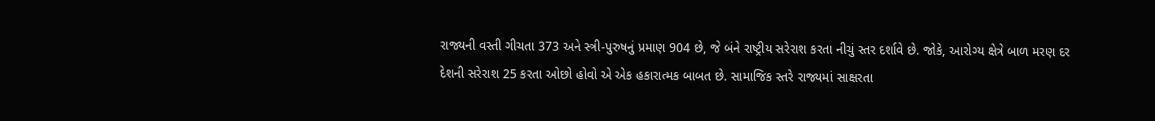રાજ્યની વસ્તી ગીચતા 373 અને સ્ત્રી-પુરુષનું પ્રમાણ 904 છે, જે બંને રાષ્ટ્રીય સરેરાશ કરતા નીચું સ્તર દર્શાવે છે. જોકે, આરોગ્ય ક્ષેત્રે બાળ મરણ દર દેશની સરેરાશ 25 કરતા ઓછો હોવો એ એક હકારાત્મક બાબત છે. સામાજિક સ્તરે રાજ્યમાં સાક્ષરતા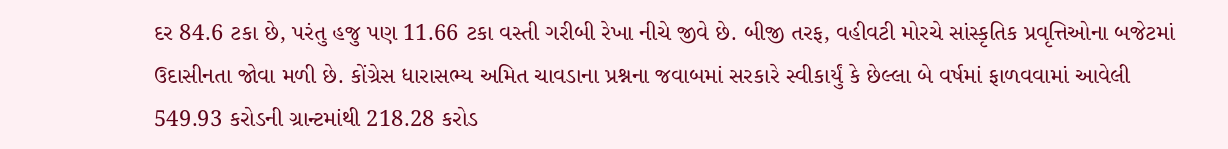દર 84.6 ટકા છે, પરંતુ હજુ પણ 11.66 ટકા વસ્તી ગરીબી રેખા નીચે જીવે છે. બીજી તરફ, વહીવટી મોરચે સાંસ્કૃતિક પ્રવૃત્તિઓના બજેટમાં ઉદાસીનતા જોવા મળી છે. કોંગ્રેસ ધારાસભ્ય અમિત ચાવડાના પ્રશ્નના જવાબમાં સરકારે સ્વીકાર્યું કે છેલ્લા બે વર્ષમાં ફાળવવામાં આવેલી 549.93 કરોડની ગ્રાન્ટમાંથી 218.28 કરોડ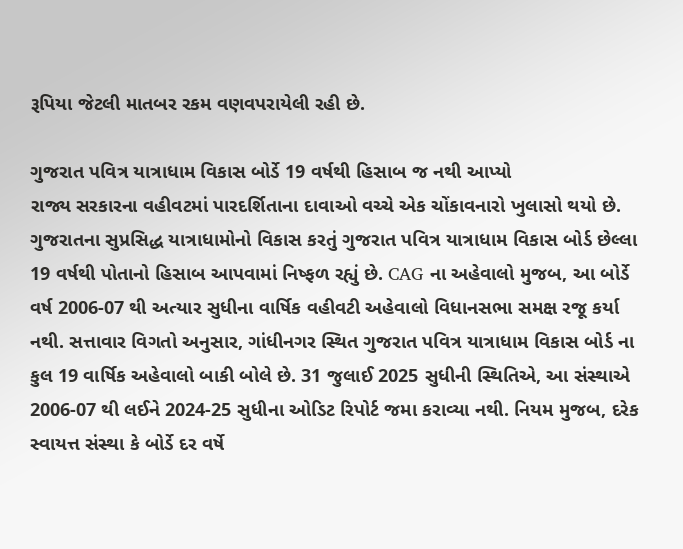રૂપિયા જેટલી માતબર રકમ વણવપરાયેલી રહી છે.

ગુજરાત પવિત્ર યાત્રાધામ વિકાસ બોર્ડે 19 વર્ષથી હિસાબ જ નથી આપ્યો
રાજ્ય સરકારના વહીવટમાં પારદર્શિતાના દાવાઓ વચ્ચે એક ચોંકાવનારો ખુલાસો થયો છે. ગુજરાતના સુપ્રસિદ્ધ યાત્રાધામોનો વિકાસ કરતું ગુજરાત પવિત્ર યાત્રાધામ વિકાસ બોર્ડ છેલ્લા 19 વર્ષથી પોતાનો હિસાબ આપવામાં નિષ્ફળ રહ્યું છે. CAG ના અહેવાલો મુજબ, આ બોર્ડે વર્ષ 2006-07 થી અત્યાર સુધીના વાર્ષિક વહીવટી અહેવાલો વિધાનસભા સમક્ષ રજૂ કર્યા નથી. સત્તાવાર વિગતો અનુસાર, ગાંધીનગર સ્થિત ગુજરાત પવિત્ર યાત્રાધામ વિકાસ બોર્ડ ના કુલ 19 વાર્ષિક અહેવાલો બાકી બોલે છે. 31 જુલાઈ 2025 સુધીની સ્થિતિએ, આ સંસ્થાએ 2006-07 થી લઈને 2024-25 સુધીના ઓડિટ રિપોર્ટ જમા કરાવ્યા નથી. નિયમ મુજબ, દરેક સ્વાયત્ત સંસ્થા કે બોર્ડે દર વર્ષે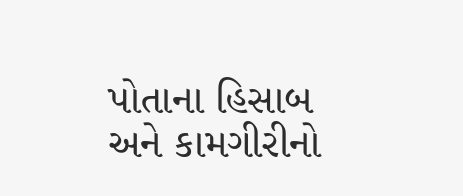પોતાના હિસાબ અને કામગીરીનો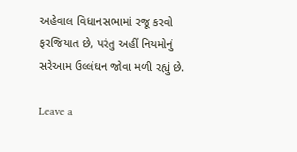અહેવાલ વિધાનસભામાં રજૂ કરવો ફરજિયાત છે, પરંતુ અહીં નિયમોનું સરેઆમ ઉલ્લંઘન જોવા મળી રહ્યું છે.

Leave a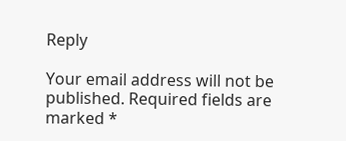Reply

Your email address will not be published. Required fields are marked *